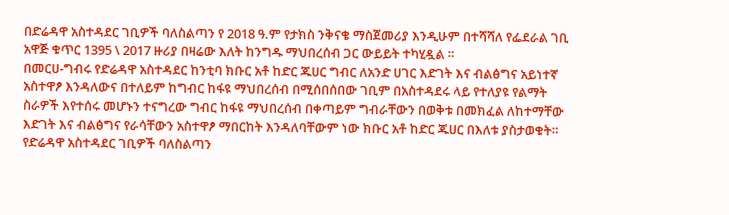በድሬዳዋ አስተዳደር ገቢዎች ባለስልጣን የ 2018 ዓ.ም የታክስ ንቅናቄ ማስጀመሪያ እንዲሁም በተሻሻለ የፌደራል ገቢ አዋጅ ቁጥር 1395 \ 2017 ዙሪያ በዛሬው እለት ከንግዱ ማህበረሰብ ጋር ውይይት ተካሂዷል ።
በመርሀ-ግብሩ የድሬዳዋ አስተዳደር ከንቲባ ክቡር አቶ ከድር ጁሀር ግብር ለአንድ ሀገር እድገት እና ብልፅግና አይነተኛ አስተዋፆ እንዳለውና በተለይም ከግብር ከፋዩ ማህበረሰብ በሚሰበሰበው ገቢም በአስተዳደሩ ላይ የተለያዩ የልማት ስራዎች እየተሰሩ መሆኑን ተናግረው ግብር ከፋዩ ማህበረሰብ በቀጣይም ግብራቸውን በወቅቱ በመክፈል ለከተማቸው እድገት እና ብልፅግና የራሳቸውን አስተዋፆ ማበርከት እንዳለባቸውም ነው ክቡር አቶ ከድር ጁሀር በእለቱ ያስታወቁት።
የድሬዳዋ አስተዳደር ገቢዎች ባለስልጣን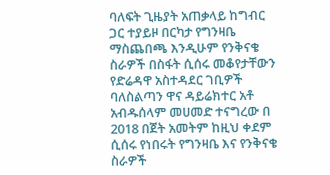ባለፍት ጊዜያት አጠቃላይ ከግብር ጋር ተያይዞ በርካታ የግንዛቤ ማስጨበጫ እንዲሁም የንቅናቄ ስራዎች በስፋት ሲሰሩ መቆየታቸውን የድሬዳዋ አስተዳደር ገቢዎች ባለስልጣን ዋና ዳይሬክተር አቶ አብዱሰላም መሀመድ ተናግረው በ 2018 በጀት አመትም ከዚህ ቀደም ሲሰሩ የነበሩት የግንዛቤ እና የንቅናቄ ስራዎች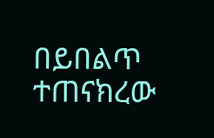በይበልጥ ተጠናክረው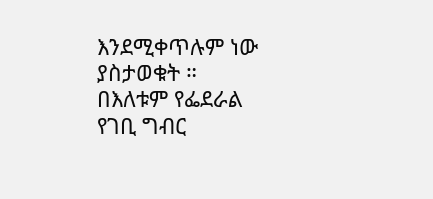እንደሚቀጥሉም ነው ያስታወቁት ።
በእለቱም የፌደራል የገቢ ግብር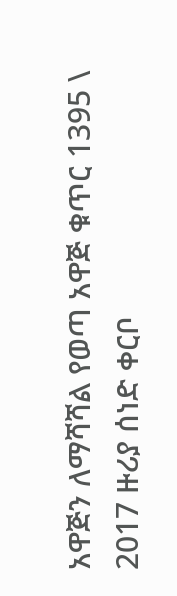አዋጅን ለማሻሻል የወጣ አዋጅ ቁጥር 1395 \ 2017 ዙሪያ ሰነድ ቀርቦ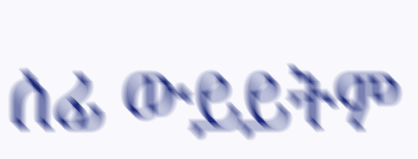ሰፊ ውይይትም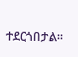ተደርጎበታል።